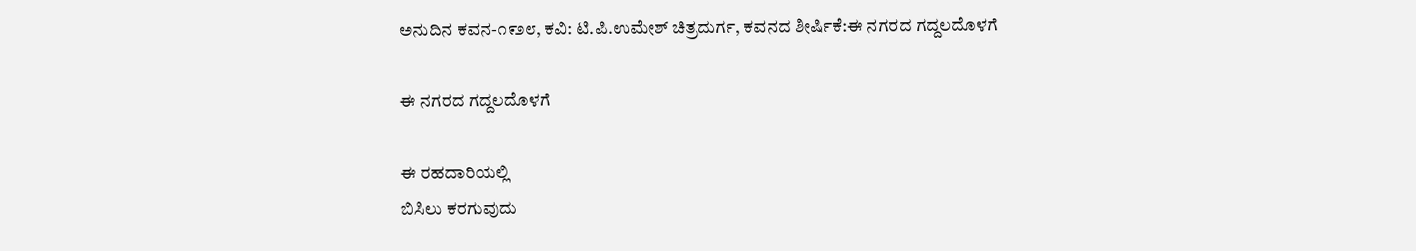ಅನುದಿನ‌ ಕವನ-೧೯೨೮, ಕವಿ: ಟಿ.ಪಿ.ಉಮೇಶ್ ಚಿತ್ರದುರ್ಗ, ಕವನದ ಶೀರ್ಷಿಕೆ:ಈ ನಗರದ ಗದ್ದಲದೊಳಗೆ

ಈ ನಗರದ ಗದ್ದಲದೊಳಗೆ

ಈ ರಹದಾರಿಯಲ್ಲಿ
ಬಿಸಿಲು ಕರಗುವುದು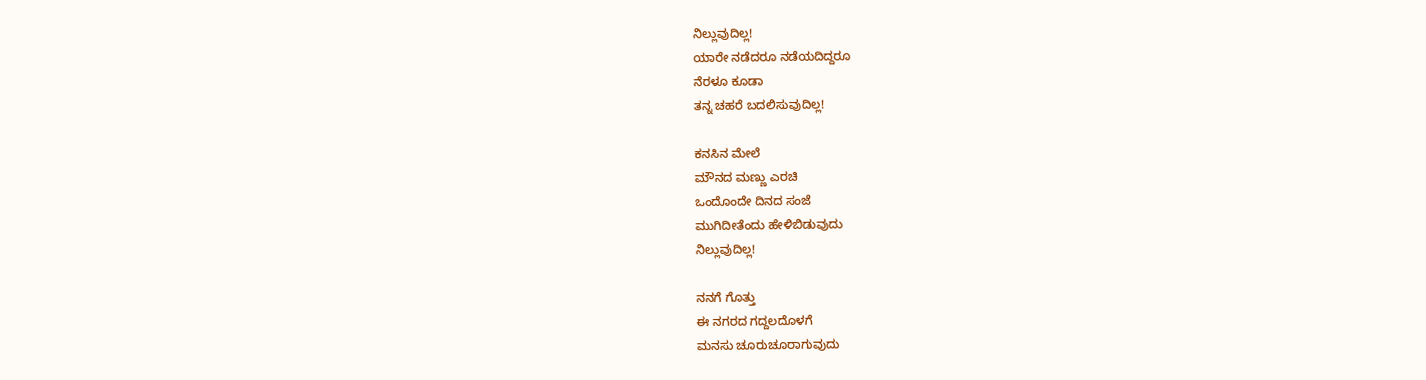ನಿಲ್ಲುವುದಿಲ್ಲ!
ಯಾರೇ ನಡೆದರೂ ನಡೆಯದಿದ್ದರೂ
ನೆರಳೂ ಕೂಡಾ
ತನ್ನ ಚಹರೆ ಬದಲಿಸುವುದಿಲ್ಲ!

ಕನಸಿನ ಮೇಲೆ
ಮೌನದ ಮಣ್ಣು ಎರಚಿ
ಒಂದೊಂದೇ ದಿನದ ಸಂಜೆ
ಮುಗಿದೀತೆಂದು ಹೇಳಿಬಿಡುವುದು
ನಿಲ್ಲುವುದಿಲ್ಲ!

ನನಗೆ ಗೊತ್ತು
ಈ ನಗರದ ಗದ್ದಲದೊಳಗೆ
ಮನಸು ಚೂರುಚೂರಾಗುವುದು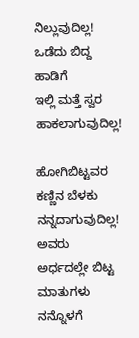ನಿಲ್ಲುವುದಿಲ್ಲ!
ಒಡೆದು ಬಿದ್ದ ಹಾಡಿಗೆ
ಇಲ್ಲಿ ಮತ್ತೆ ಸ್ವರ ಹಾಕಲಾಗುವುದಿಲ್ಲ!

ಹೋಗಿಬಿಟ್ಟವರ ಕಣ್ಣಿನ ಬೆಳಕು
ನನ್ನದಾಗುವುದಿಲ್ಲ!
ಅವರು ಅರ್ಧದಲ್ಲೇ ಬಿಟ್ಟ ಮಾತುಗಳು
ನನ್ನೊಳಗೆ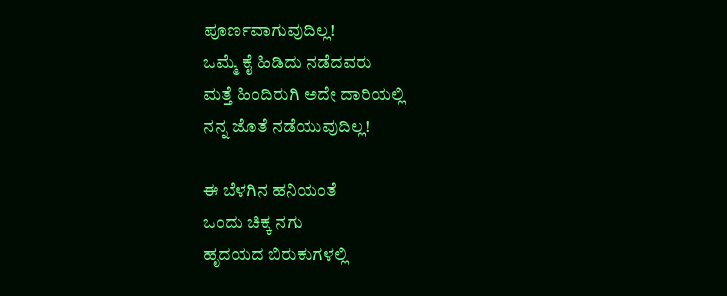ಪೂರ್ಣವಾಗುವುದಿಲ್ಲ!
ಒಮ್ಮೆ ಕೈ ಹಿಡಿದು ನಡೆದವರು
ಮತ್ತೆ ಹಿಂದಿರುಗಿ ಅದೇ ದಾರಿಯಲ್ಲಿ
ನನ್ನ ಜೊತೆ ನಡೆಯುವುದಿಲ್ಲ!

ಈ ಬೆಳಗಿನ ಹನಿಯಂತೆ
ಒಂದು ಚಿಕ್ಕ ನಗು
ಹೃದಯದ ಬಿರುಕುಗಳಲ್ಲಿ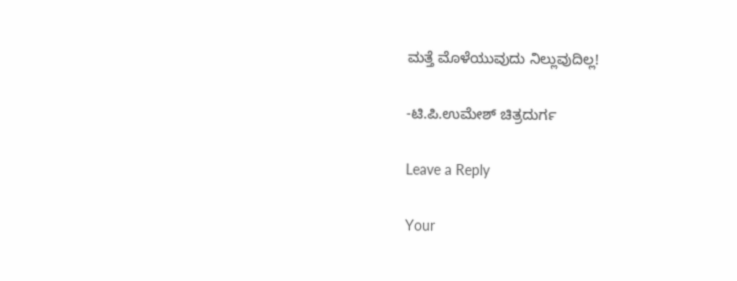ಮತ್ತೆ ಮೊಳೆಯುವುದು ನಿಲ್ಲುವುದಿಲ್ಲ!

-ಟಿ.ಪಿ.ಉಮೇಶ್ ಚಿತ್ರದುರ್ಗ

Leave a Reply

Your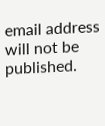email address will not be published.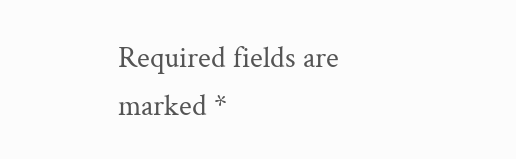Required fields are marked *